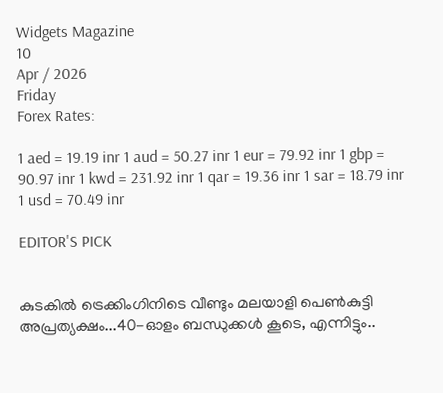Widgets Magazine
10
Apr / 2026
Friday
Forex Rates:

1 aed = 19.19 inr 1 aud = 50.27 inr 1 eur = 79.92 inr 1 gbp = 90.97 inr 1 kwd = 231.92 inr 1 qar = 19.36 inr 1 sar = 18.79 inr 1 usd = 70.49 inr

EDITOR'S PICK


കുടകിൽ ട്രെക്കിംഗിനിടെ വീണ്ടും മലയാളി പെൺകുട്ടി അപ്രത്യക്ഷം...40-ഓളം ബന്ധുക്കൾ കൂടെ, എന്നിട്ടും..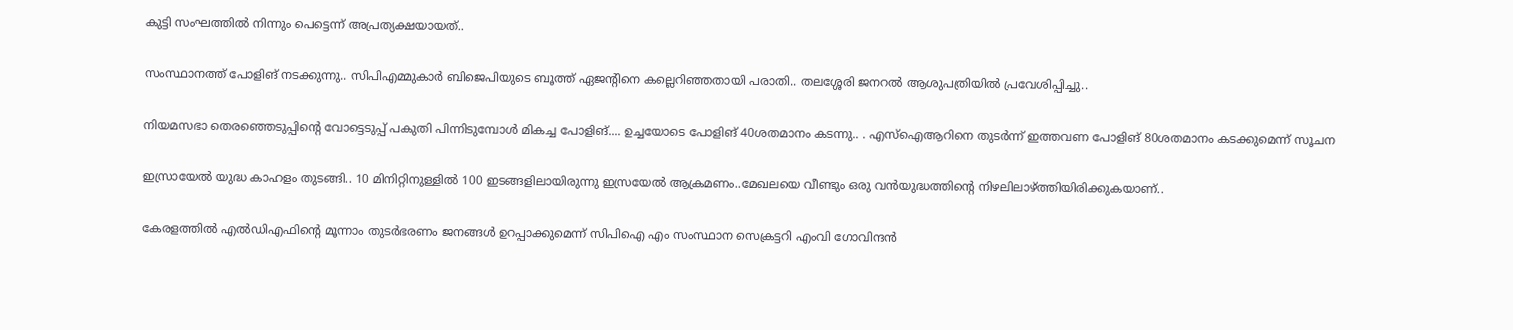കുട്ടി സംഘത്തില്‍ നിന്നും പെട്ടെന്ന് അപ്രത്യക്ഷയായത്..


സംസ്ഥാനത്ത് പോളിങ് നടക്കുന്നു.. സിപിഎമ്മുകാർ ബിജെപിയുടെ ബൂത്ത് ഏജന്റിനെ കല്ലെറിഞ്ഞതായി പരാതി.. തലശ്ശേരി ജനറൽ ആശുപത്രിയിൽ പ്രവേശിപ്പിച്ചു..


നിയമസഭാ തെരഞ്ഞെടുപ്പിന്‍റെ വോട്ടെടുപ്പ് പകുതി പിന്നിടുമ്പോള്‍ മികച്ച പോളിങ്.... ഉച്ചയോടെ പോളിങ് 40ശതമാനം കടന്നു.. . എസ്ഐആറിനെ തുടര്‍ന്ന് ഇത്തവണ പോളിങ് 80ശതമാനം കടക്കുമെന്ന് സൂചന


ഇസ്രായേൽ യുദ്ധ കാഹളം തുടങ്ങി.. 10 മിനിറ്റിനുള്ളില്‍ 100 ഇടങ്ങളിലായിരുന്നു ഇസ്രയേല്‍ ആക്രമണം..മേഖലയെ വീണ്ടും ഒരു വന്‍യുദ്ധത്തിന്റെ നിഴലിലാഴ്ത്തിയിരിക്കുകയാണ്..


കേരളത്തിൽ എൽഡിഎഫിന്റെ മൂന്നാം തുടർഭരണം ജനങ്ങൾ ഉറപ്പാക്കുമെന്ന് സിപിഐ എം സംസ്ഥാന സെക്രട്ടറി എംവി ഗോവിന്ദൻ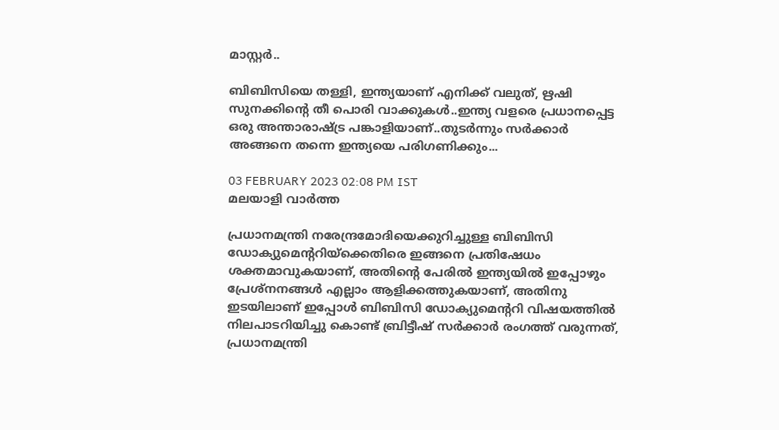മാസ്റ്റർ..

ബിബിസിയെ തള്ളി, ഇന്ത്യയാണ് എനിക്ക് വലുത്, ഋഷി സുനക്കിന്റെ തീ പൊരി വാക്കുകൾ..ഇന്ത്യ വളരെ പ്രധാനപ്പെട്ട ഒരു അന്താരാഷ്ട്ര പങ്കാളിയാണ്..തുടര്‍ന്നും സര്‍ക്കാര്‍ അങ്ങനെ തന്നെ ഇന്ത്യയെ പരിഗണിക്കും...

03 FEBRUARY 2023 02:08 PM IST
മലയാളി വാര്‍ത്ത

പ്രധാനമന്ത്രി നരേന്ദ്രമോദിയെക്കുറിച്ചുള്ള ബിബിസി ഡോക്യുമെന്ററിയ്‌ക്കെതിരെ ഇങ്ങനെ പ്രതിഷേധം ശക്തമാവുകയാണ്, അതിന്റെ പേരിൽ ഇന്ത്യയിൽ ഇപ്പോഴും പ്രേശ്നനങ്ങൾ എല്ലാം ആളിക്കത്തുകയാണ്, അതിനു ഇടയിലാണ് ഇപ്പോൾ ബിബിസി ഡോക്യുമെന്ററി വിഷയത്തിൽ നിലപാടറിയിച്ചു കൊണ്ട് ബ്രിട്ടീഷ് സർക്കാർ രംഗത്ത് വരുന്നത്, പ്രധാനമന്ത്രി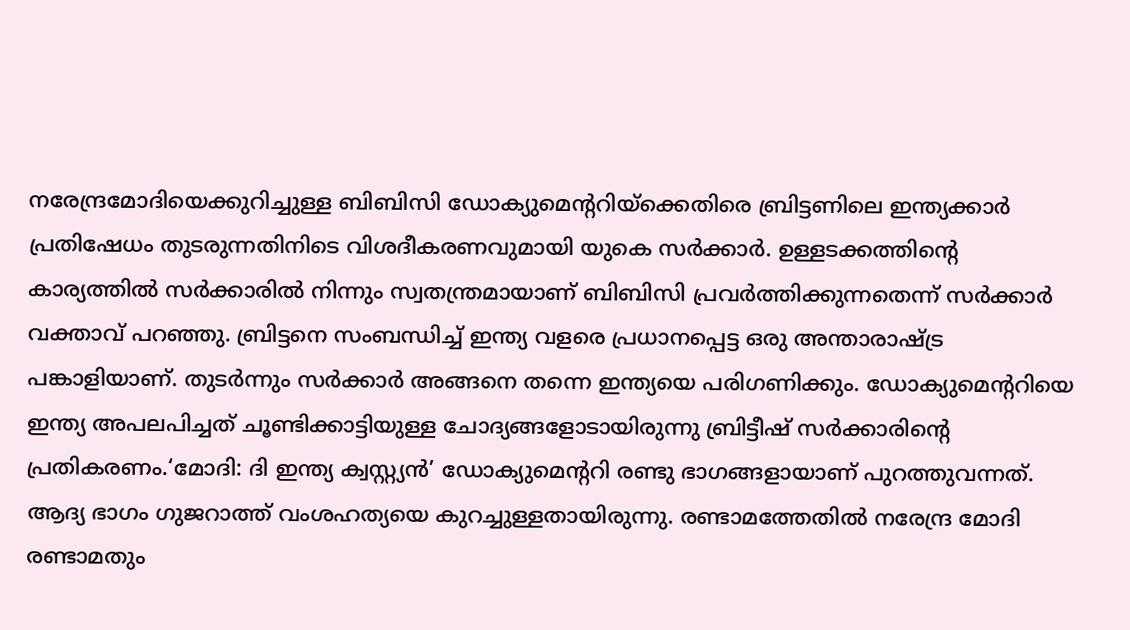നരേന്ദ്രമോദിയെക്കുറിച്ചുള്ള ബിബിസി ഡോക്യുമെന്ററിയ്‌ക്കെതിരെ ബ്രിട്ടണിലെ ഇന്ത്യക്കാര്‍ പ്രതിഷേധം തുടരുന്നതിനിടെ വിശദീകരണവുമായി യുകെ സര്‍ക്കാര്‍. ഉള്ളടക്കത്തിന്റെ കാര്യത്തില്‍ സര്‍ക്കാരില്‍ നിന്നും സ്വതന്ത്രമായാണ് ബിബിസി പ്രവര്‍ത്തിക്കുന്നതെന്ന് സര്‍ക്കാര്‍ വക്താവ് പറഞ്ഞു. ബ്രിട്ടനെ സംബന്ധിച്ച് ഇന്ത്യ വളരെ പ്രധാനപ്പെട്ട ഒരു അന്താരാഷ്ട്ര പങ്കാളിയാണ്. തുടര്‍ന്നും സര്‍ക്കാര്‍ അങ്ങനെ തന്നെ ഇന്ത്യയെ പരിഗണിക്കും. ഡോക്യുമെന്ററിയെ ഇന്ത്യ അപലപിച്ചത് ചൂണ്ടിക്കാട്ടിയുള്ള ചോദ്യങ്ങളോടായിരുന്നു ബ്രിട്ടീഷ് സര്‍ക്കാരിന്റെ പ്രതികരണം.‘മോദി: ദി ഇന്ത്യ ക്വസ്റ്റ്യന്‍’ ഡോക്യുമെന്ററി രണ്ടു ഭാഗങ്ങളായാണ് പുറത്തുവന്നത്. ആദ്യ ഭാഗം ഗുജറാത്ത് വംശഹത്യയെ കുറച്ചുള്ളതായിരുന്നു. രണ്ടാമത്തേതില്‍ നരേന്ദ്ര മോദി രണ്ടാമതും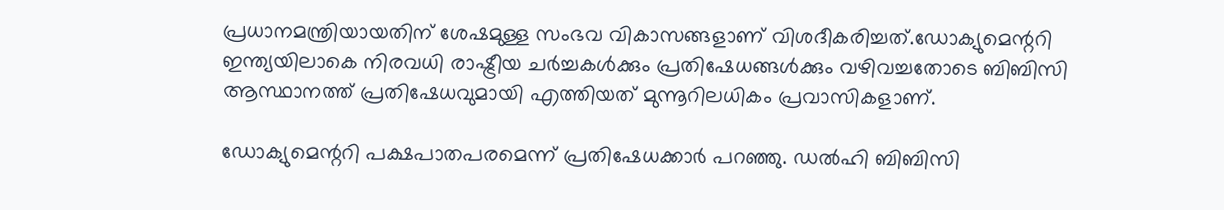പ്രധാനമന്ത്രിയായതിന് ശേഷമുള്ള സംഭവ വികാസങ്ങളാണ് വിശദീകരിച്ചത്.ഡോക്യുമെന്ററി ഇന്ത്യയിലാകെ നിരവധി രാഷ്ട്രീയ ചര്‍ച്ചകള്‍ക്കും പ്രതിഷേധങ്ങള്‍ക്കും വഴിവച്ചതോടെ ബിബിസി ആസ്ഥാനത്ത് പ്രതിഷേധവുമായി എത്തിയത് മുന്നൂറിലധികം പ്രവാസികളാണ്.

ഡോക്യുമെന്ററി പക്ഷപാതപരമെന്ന് പ്രതിഷേധക്കാര്‍ പറഞ്ഞു. ഡല്‍ഹി ബിബിസി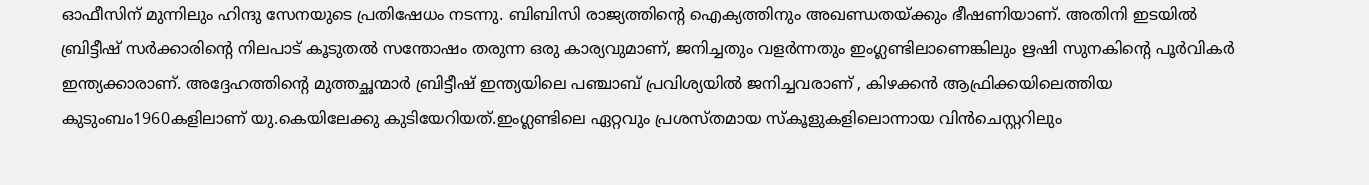ഓഫീസിന് മുന്നിലും ഹിന്ദു സേനയുടെ പ്രതിഷേധം നടന്നു. ബിബിസി രാജ്യത്തിന്റെ ഐക്യത്തിനും അഖണ്ഡതയ്ക്കും ഭീഷണിയാണ്. അതിനി ഇടയിൽ ബ്രിട്ടീഷ് സർക്കാരിന്റെ നിലപാട് കൂടുതൽ സന്തോഷം തരുന്ന ഒരു കാര്യവുമാണ്, ജനിച്ചതും വളർന്നതും ഇംഗ്ലണ്ടിലാണെങ്കിലും ഋഷി സുനകിന്റെ പൂർവികർ ഇന്ത്യക്കാരാണ്. അദ്ദേഹത്തിന്റെ മുത്തച്ഛന്മാർ ബ്രിട്ടീഷ് ഇന്ത്യയിലെ പഞ്ചാബ് പ്രവിശ്യയിൽ ജനിച്ചവരാണ് , കിഴക്കൻ ആഫ്രിക്കയിലെത്തിയ കുടുംബം1960കളിലാണ് യു.കെയിലേക്കു കുടിയേറിയത്.ഇംഗ്ലണ്ടിലെ ഏറ്റവും പ്രശസ്തമായ സ്കൂളുകളിലൊന്നായ വിൻചെസ്റ്ററിലും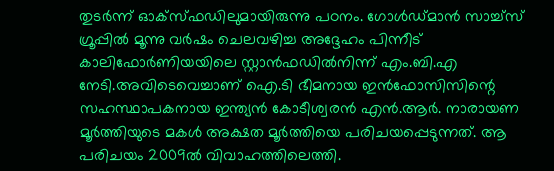തുടർന്ന് ഓക്സ്ഫഡിലുമായിരുന്നു പഠനം. ഗോൾഡ്‌മാൻ സാച്ച്‌സ് ഗ്രൂപ്പിൽ മൂന്നു വർഷം ചെലവഴിച്ച അദ്ദേഹം പിന്നീട് കാലിഫോർണിയയിലെ സ്റ്റാൻഫഡിൽനിന്ന് എം.ബി.എ നേടി.അവിടെവെച്ചാണ് ഐ.ടി ഭീമനായ ഇൻഫോസിസിന്റെ സഹസ്ഥാപകനായ ഇന്ത്യൻ കോടീശ്വരൻ എൻ.ആർ. നാരായണ മൂർത്തിയുടെ മകൾ അക്ഷത മൂർത്തിയെ പരിചയപ്പെടുന്നത്. ആ പരിചയം 2009ൽ വിവാഹത്തിലെത്തി.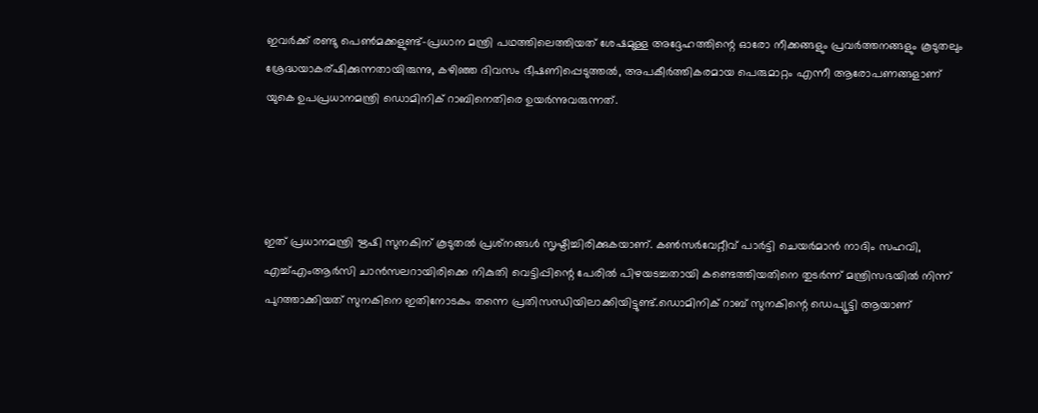ഇവർക്ക് രണ്ടു പെൺമക്കളുണ്ട്-പ്രധാന മന്ത്രി പഥത്തിലെത്തിയത് ശേഷമുള്ള അദ്ദേഹത്തിന്റെ ഓരോ നീക്കങ്ങളും പ്രവർത്തനങ്ങളും കൂടുതലും ശ്രേദ്ധയാകര്ഷിക്കുന്നതായിരുന്നു, കഴിഞ്ഞ ദിവസം ഭീഷണിപ്പെടുത്തല്‍, അപകീര്‍ത്തികരമായ പെരുമാറ്റം എന്നീ ആരോപണങ്ങളാണ് യുകെ ഉപപ്രധാനമന്ത്രി ഡൊമിനിക് റാബിനെതിരെ ഉയര്‍ന്നുവരുന്നത്.




ഇത് പ്രധാനമന്ത്രി ഋഷി സുനകിന് കൂടുതൽ പ്രശ്‌നങ്ങള്‍ സൃഷ്ടിച്ചിരിക്കുകയാണ്. കണ്‍സര്‍വേറ്റീവ് പാര്‍ട്ടി ചെയര്‍മാന്‍ നാദിം സഹവി, എച്ച്എംആര്‍സി ചാന്‍സലറായിരിക്കെ നികുതി വെട്ടിപ്പിന്റെ പേരില്‍ പിഴയടച്ചതായി കണ്ടെത്തിയതിനെ തുടര്‍ന്ന് മന്ത്രിസഭയില്‍ നിന്ന് പുറത്താക്കിയത് സുനകിനെ ഇതിനോടകം തന്നെ പ്രതിസന്ധിയിലാക്കിയിട്ടുണ്ട്.ഡൊമിനിക് റാബ് സുനകിന്റെ ഡെപ്യൂട്ടി ആയാണ്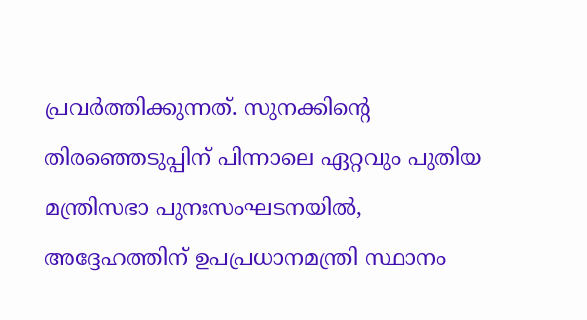പ്രവര്‍ത്തിക്കുന്നത്. സുനക്കിന്റെ തിരഞ്ഞെടുപ്പിന് പിന്നാലെ ഏറ്റവും പുതിയ മന്ത്രിസഭാ പുനഃസംഘടനയില്‍, അദ്ദേഹത്തിന് ഉപപ്രധാനമന്ത്രി സ്ഥാനം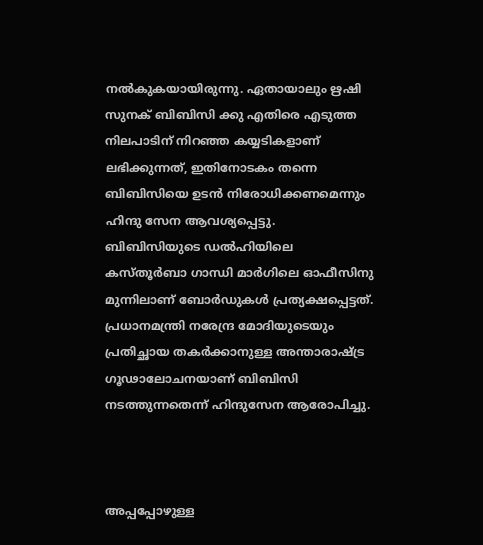നല്‍കുകയായിരുന്നു. ഏതായാലും ഋഷി സുനക് ബിബിസി ക്കു എതിരെ എടുത്ത നിലപാടിന് നിറഞ്ഞ കയ്യടികളാണ് ലഭിക്കുന്നത്, ഇതിനോടകം തന്നെ ബിബിസിയെ ഉടന്‍ നിരോധിക്കണമെന്നും ഹിന്ദു സേന ആവശ്യപ്പെട്ടു. ബിബിസിയുടെ ഡല്‍ഹിയിലെ കസ്തൂര്‍ബാ ഗാന്ധി മാര്‍ഗിലെ ഓഫീസിനു മുന്നിലാണ് ബോര്‍ഡുകള്‍ പ്രത്യക്ഷപ്പെട്ടത്. പ്രധാനമന്ത്രി നരേന്ദ്ര മോദിയുടെയും പ്രതിച്ഛായ തകര്‍ക്കാനുള്ള അന്താരാഷ്ട്ര ഗൂഢാലോചനയാണ് ബിബിസി നടത്തുന്നതെന്ന് ഹിന്ദുസേന ആരോപിച്ചു.



അപ്പപ്പോഴുള്ള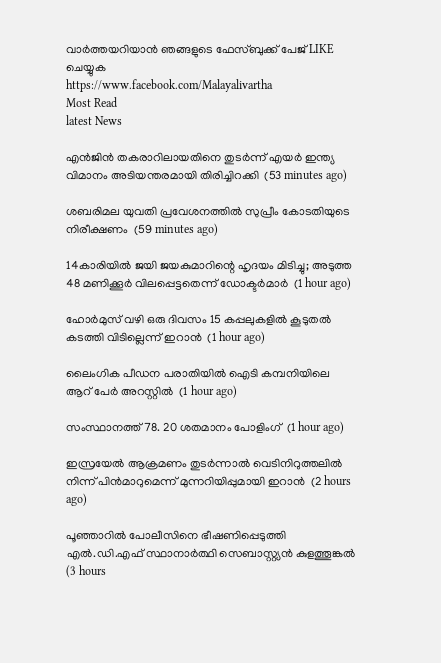വാര്‍ത്തയറിയാന്‍ ഞങ്ങളുടെ ഫേസ്‌ബുക്ക്‌ പേജ് LIKE ചെയ്യുക
https://www.facebook.com/Malayalivartha
Most Read
latest News

എന്‍ജിന്‍ തകരാറിലായതിനെ തുടര്‍ന്ന് എയര്‍ ഇന്ത്യ വിമാനം അടിയന്തരമായി തിരിച്ചിറക്കി  (53 minutes ago)

ശബരിമല യുവതി പ്രവേശനത്തില്‍ സുപ്രീം കോടതിയുടെ നിരീക്ഷണം  (59 minutes ago)

14കാരിയില്‍ ജയി ജയകുമാറിന്റെ ഹൃദയം മിടിച്ചു; അടുത്ത 48 മണിക്കൂര്‍ വിലപ്പെട്ടതെന്ന് ഡോക്ടര്‍മാര്‍  (1 hour ago)

ഹോര്‍മുസ് വഴി ഒരു ദിവസം 15 കപ്പലുകളില്‍ കൂടുതല്‍ കടത്തി വിടില്ലെന്ന് ഇറാന്‍  (1 hour ago)

ലൈംഗിക പീഡന പരാതിയില്‍ ഐടി കമ്പനിയിലെ ആറ് പേര്‍ അറസ്റ്റില്‍  (1 hour ago)

സംസ്ഥാനത്ത് 78. 20 ശതമാനം പോളിംഗ്  (1 hour ago)

ഇസ്രയേല്‍ ആക്രമണം തുടര്‍ന്നാല്‍ വെടിനിറുത്തലില്‍ നിന്ന് പിന്‍മാറുമെന്ന് മുന്നറിയിപ്പുമായി ഇറാന്‍  (2 hours ago)

പൂഞ്ഞാറില്‍ പോലീസിനെ ഭീഷണിപ്പെടുത്തി എല്‍.ഡി.എഫ് സ്ഥാനാര്‍ത്ഥി സെബാസ്റ്റ്യന്‍ കുളത്തൂങ്കല്‍  (3 hours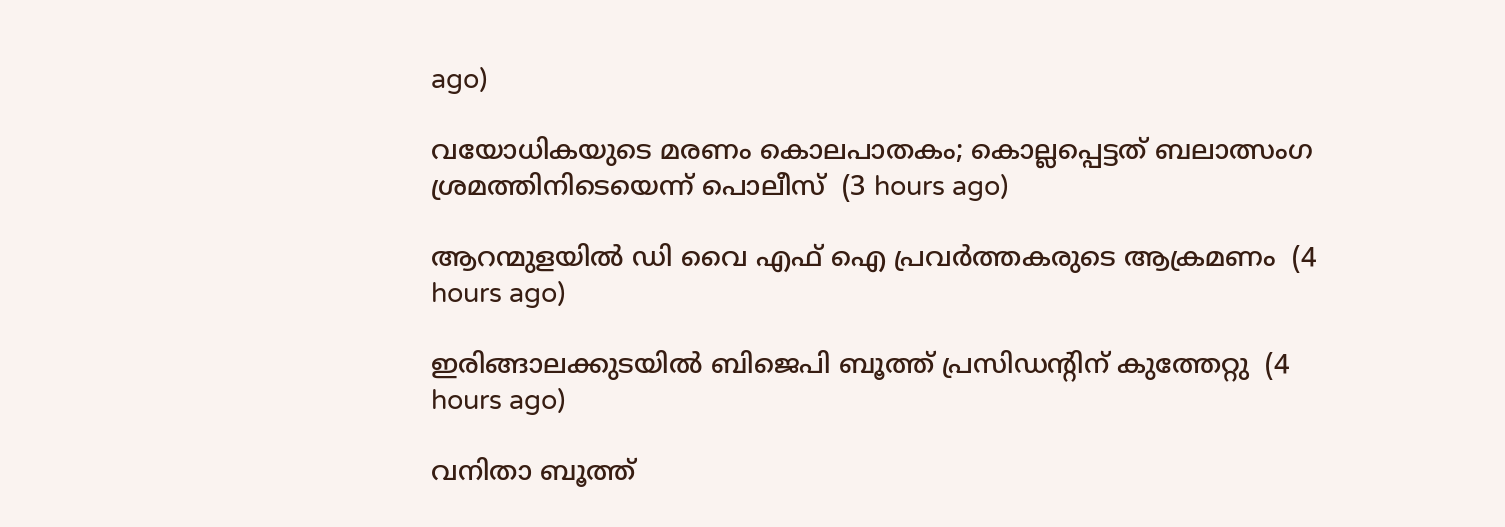ago)

വയോധികയുടെ മരണം കൊലപാതകം; കൊല്ലപ്പെട്ടത് ബലാത്സംഗ ശ്രമത്തിനിടെയെന്ന് പൊലീസ്  (3 hours ago)

ആറന്മുളയില്‍ ഡി വൈ എഫ് ഐ പ്രവര്‍ത്തകരുടെ ആക്രമണം  (4 hours ago)

ഇരിങ്ങാലക്കുടയില്‍ ബിജെപി ബൂത്ത് പ്രസിഡന്റിന് കുത്തേറ്റു  (4 hours ago)

വനിതാ ബൂത്ത്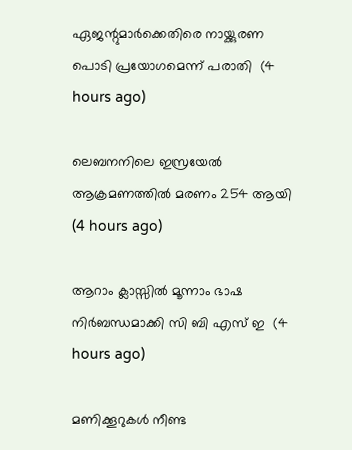ഏജന്റുമാര്‍ക്കെതിരെ നായ്ക്കുരണ പൊടി പ്രയോഗമെന്ന് പരാതി  (4 hours ago)

ലെബനനിലെ ഇസ്രയേല്‍ ആക്രമണത്തില്‍ മരണം 254 ആയി  (4 hours ago)

ആറാം ക്ലാസ്സില്‍ മൂന്നാം ഭാഷ നിര്‍ബന്ധമാക്കി സി ബി എസ് ഇ  (4 hours ago)

മണിക്കൂറുകള്‍ നീണ്ട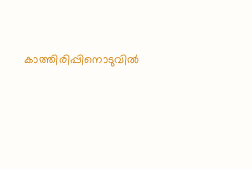കാത്തിരിപ്പിനൊടുവില്‍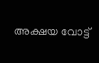അക്ഷയ വോട്ട്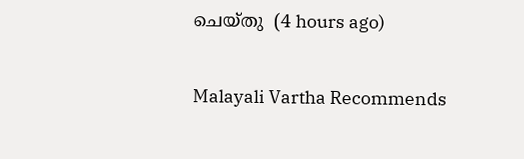ചെയ്തു  (4 hours ago)

Malayali Vartha Recommends